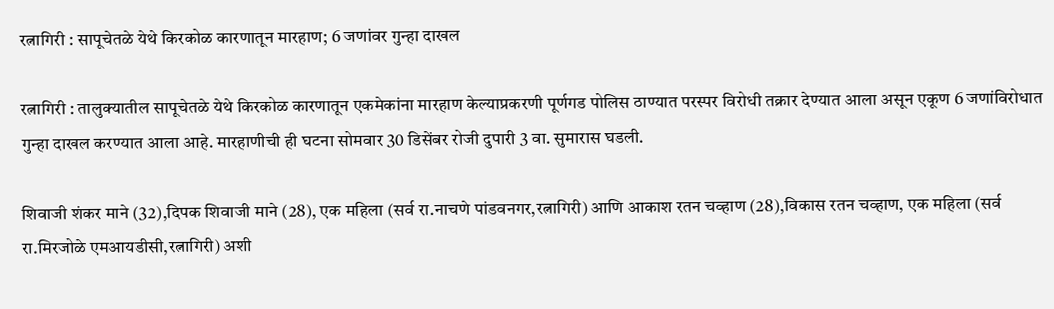रत्नागिरी : सापूचेतळे येथे किरकोळ कारणातून मारहाण; 6 जणांवर गुन्हा दाखल

रत्नागिरी : तालुक्यातील सापूचेतळे येथे किरकोळ कारणातून एकमेकांना मारहाण केल्याप्रकरणी पूर्णगड पोलिस ठाण्यात परस्पर विरोधी तक्रार देण्यात आला असून एकूण 6 जणांविरोधात गुन्हा दाखल करण्यात आला आहे. मारहाणीची ही घटना सोमवार 30 डिसेंबर रोजी दुपारी 3 वा. सुमारास घडली.

शिवाजी शंकर माने (32),दिपक शिवाजी माने (28), एक महिला (सर्व रा.नाचणे पांडवनगर,रत्नागिरी) आणि आकाश रतन चव्हाण (28),विकास रतन चव्हाण, एक महिला (सर्व रा.मिरजोळे एमआयडीसी,रत्नागिरी) अशी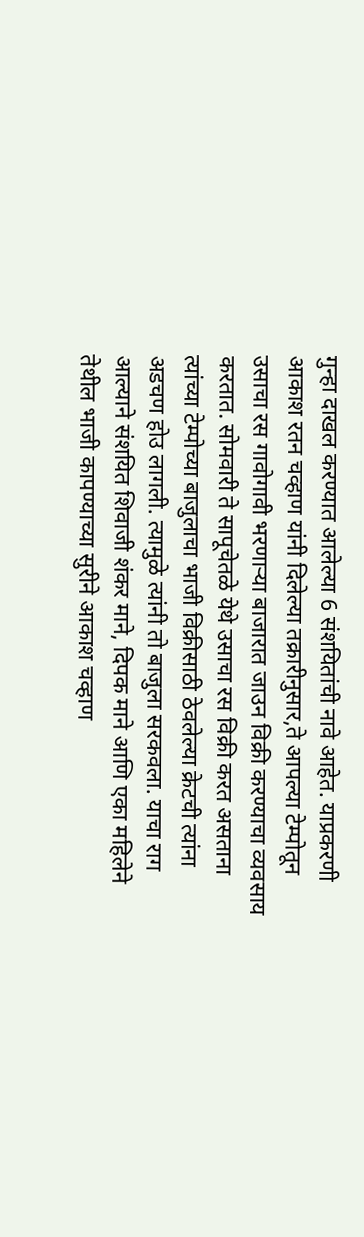गुन्हा दाखल करण्यात आलेल्या 6 संशयितांची नावे आहेत. याप्रकरणी आकाश रतन चव्हाण यांनी दिलेल्या तक्रारीनुसार,ते आपल्या टेम्पोतून उसाचा रस गावोगावी भरणार्‍या बाजारात जाउन विक्री करण्याचा व्यवसाय करतात. सोमवारी ते सापूचेतळे येथे उसाचा रस विक्री करत असताना त्यांच्या टेम्पोच्या बाजुलाचा भाजी विक्रीसाठी ठेवलेल्या क्रेटची त्यांना अडचण होउ लागली. त्यामुळे त्यांनी तो बाजुला सरकवला. याचा राग आल्याने संशयित शिवाजी शंकर माने, दिपक माने आणि एका महिलेने तेथील भाजी कापण्याच्या सुरीने आकाश चव्हाण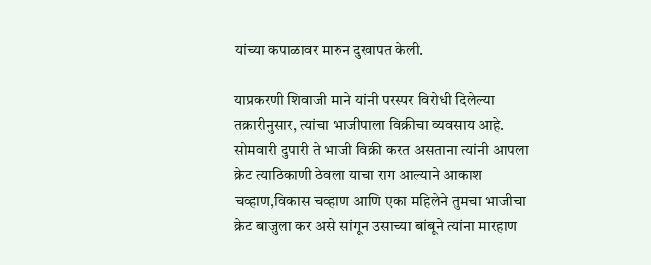यांच्या कपाळावर मारुन दुखापत केली.

याप्रकरणी शिवाजी माने यांनी परस्पर विरोधी दिलेल्या तक्रारीनुसार, त्यांचा भाजीपाला विक्रीचा व्यवसाय आहे. सोमवारी दुपारी ते भाजी विक्री करत असताना त्यांनी आपला क्रेट त्याठिकाणी ठेवला याचा राग आल्याने आकाश चव्हाण,विकास चव्हाण आणि एका महिलेने तुमचा भाजीचा क्रेट बाजुला कर असे सांगून उसाच्या बांबूने त्यांना मारहाण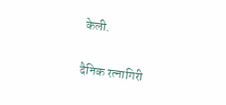केली.

दैनिक रत्नागिरी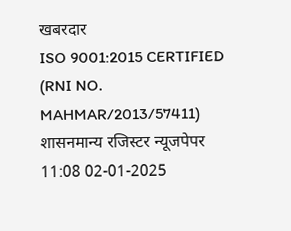खबरदार
ISO 9001:2015 CERTIFIED
(RNI NO. MAHMAR/2013/57411)
शासनमान्य रजिस्टर न्यूजपेपर
11:08 02-01-2025